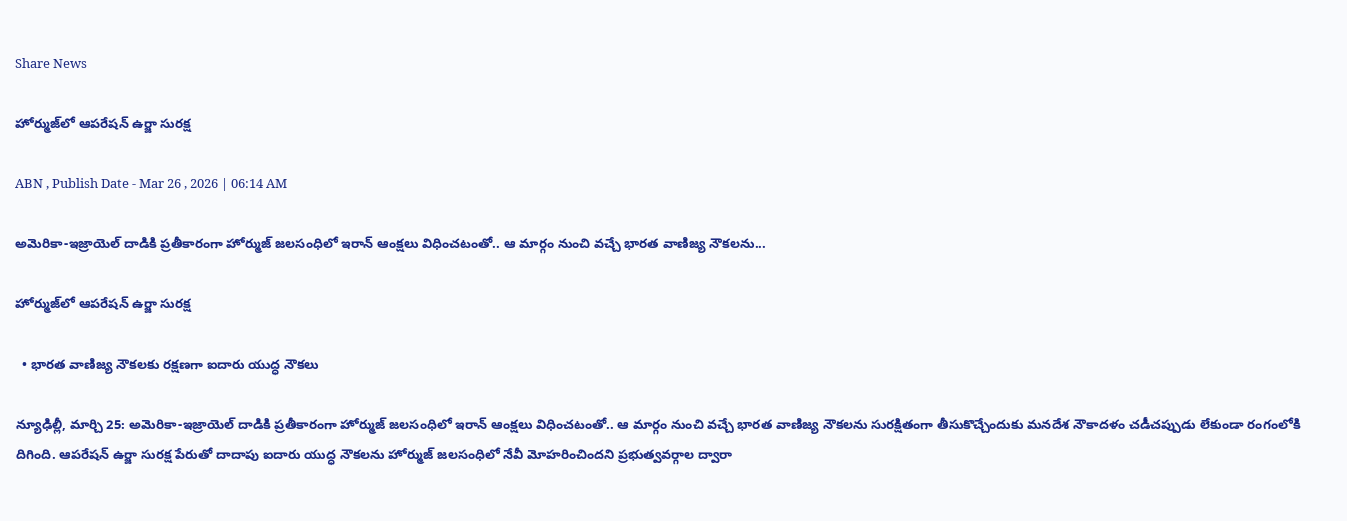Share News

హోర్ముజ్‌లో ఆపరేషన్‌ ఉర్జా సురక్ష

ABN , Publish Date - Mar 26 , 2026 | 06:14 AM

అమెరికా-ఇజ్రాయెల్‌ దాడికి ప్రతీకారంగా హోర్ముజ్‌ జలసంధిలో ఇరాన్‌ ఆంక్షలు విధించటంతో.. ఆ మార్గం నుంచి వచ్చే భారత వాణిజ్య నౌకలను...

హోర్ముజ్‌లో ఆపరేషన్‌ ఉర్జా సురక్ష

  • భారత వాణిజ్య నౌకలకు రక్షణగా ఐదారు యుద్ధ నౌకలు

న్యూఢిల్లీ, మార్చి 25: అమెరికా-ఇజ్రాయెల్‌ దాడికి ప్రతీకారంగా హోర్ముజ్‌ జలసంధిలో ఇరాన్‌ ఆంక్షలు విధించటంతో.. ఆ మార్గం నుంచి వచ్చే భారత వాణిజ్య నౌకలను సురక్షితంగా తీసుకొచ్చేందుకు మనదేశ నౌకాదళం చడీచప్పుడు లేకుండా రంగంలోకి దిగింది. ఆపరేషన్‌ ఉర్జా సురక్ష పేరుతో దాదాపు ఐదారు యుద్ధ నౌకలను హోర్ముజ్‌ జలసంధిలో నేవీ మోహరించిందని ప్రభుత్వవర్గాల ద్వారా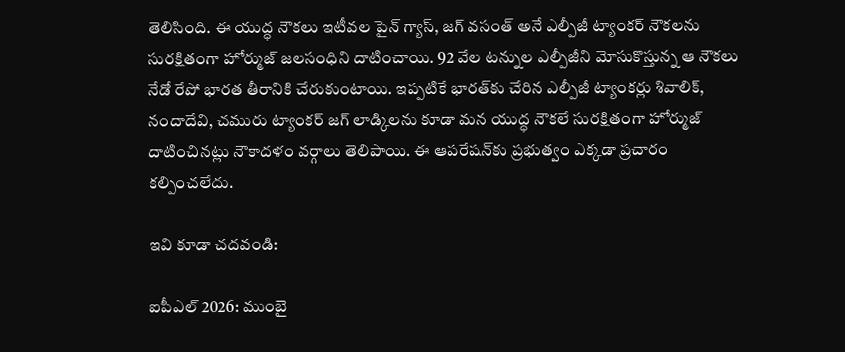తెలిసింది. ఈ యుద్ధ నౌకలు ఇటీవల పైన్‌ గ్యాస్‌, జగ్‌ వసంత్‌ అనే ఎల్పీజీ ట్యాంకర్‌ నౌకలను సురక్షితంగా హోర్ముజ్‌ జలసంధిని దాటించాయి. 92 వేల టన్నుల ఎల్పీజీని మోసుకొస్తున్న ఆ నౌకలు నేడో రేపో భారత తీరానికి చేరుకుంటాయి. ఇప్పటికే భారత్‌కు చేరిన ఎల్పీజీ ట్యాంకర్లు శివాలిక్‌, నందాదేవి, చమురు ట్యాంకర్‌ జగ్‌ లాడ్కిలను కూడా మన యుద్ధ నౌకలే సురక్షితంగా హోర్ముజ్‌ దాటించినట్లు నౌకాదళం వర్గాలు తెలిపాయి. ఈ ఆపరేషన్‌కు ప్రభుత్వం ఎక్కడా ప్రచారం కల్పించలేదు.

ఇవి కూడా చదవండి:

ఐపీఎల్ 2026: ముంబై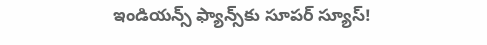ఇండియన్స్ ఫ్యాన్స్‌కు సూపర్ స్యూస్!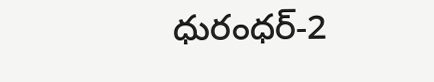ధురంధర్-2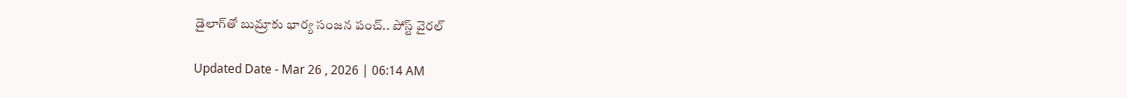డైలాగ్‌తో బుమ్రాకు భార్య సంజన పంచ్.. పోస్ట్ వైరల్

Updated Date - Mar 26 , 2026 | 06:14 AM